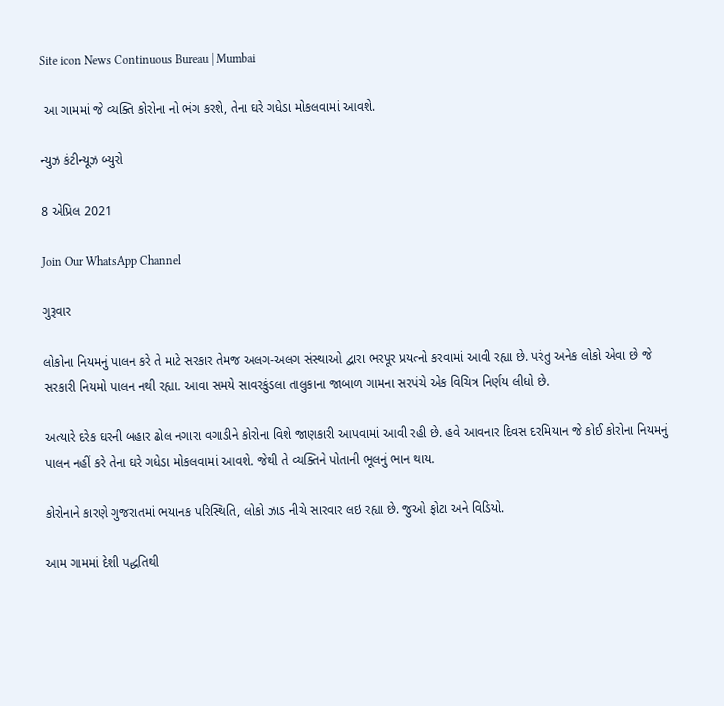Site icon News Continuous Bureau | Mumbai

 આ ગામમાં જે વ્યક્તિ કોરોના નો ભંગ કરશે, તેના ઘરે ગધેડા મોકલવામાં આવશે.

ન્યુઝ કંટીન્યૂઝ બ્યુરો

8 એપ્રિલ 2021

Join Our WhatsApp Channel

ગુરૂવાર

લોકોના નિયમનું પાલન કરે તે માટે સરકાર તેમજ અલગ-અલગ સંસ્થાઓ દ્વારા ભરપૂર પ્રયત્નો કરવામાં આવી રહ્યા છે. પરંતુ અનેક લોકો એવા છે જે સરકારી નિયમો પાલન નથી રહ્યા. આવા સમયે સાવરકુંડલા તાલુકાના જાબાળ ગામના સરપંચે એક વિચિત્ર નિર્ણય લીધો છે.

અત્યારે દરેક ઘરની બહાર ઢોલ નગારા વગાડીને કોરોના વિશે જાણકારી આપવામાં આવી રહી છે. હવે આવનાર દિવસ દરમિયાન જે કોઈ કોરોના નિયમનું પાલન નહીં કરે તેના ઘરે ગધેડા મોકલવામાં આવશે. જેથી તે વ્યક્તિને પોતાની ભૂલનું ભાન થાય.

કોરોનાને કારણે ગુજરાતમાં ભયાનક પરિસ્થિતિ, લોકો ઝાડ નીચે સારવાર લઇ રહ્યા છે. જુઓ ફોટા અને વિડિયો.

આમ ગામમાં દેશી પદ્ધતિથી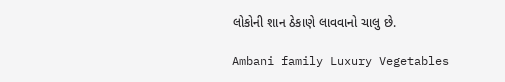લોકોની શાન ઠેકાણે લાવવાનો ચાલુ છે.

Ambani family Luxury Vegetables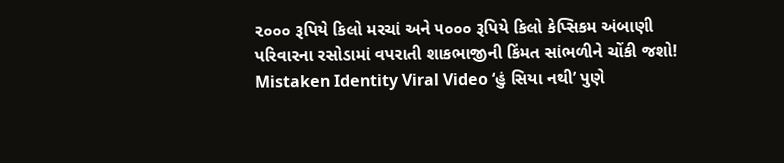૨૦૦૦ રૂપિયે કિલો મરચાં અને ૫૦૦૦ રૂપિયે કિલો કેપ્સિકમ અંબાણી પરિવારના રસોડામાં વપરાતી શાકભાજીની કિંમત સાંભળીને ચોંકી જશો!
Mistaken Identity Viral Video ‘હું સિયા નથી’ પુણે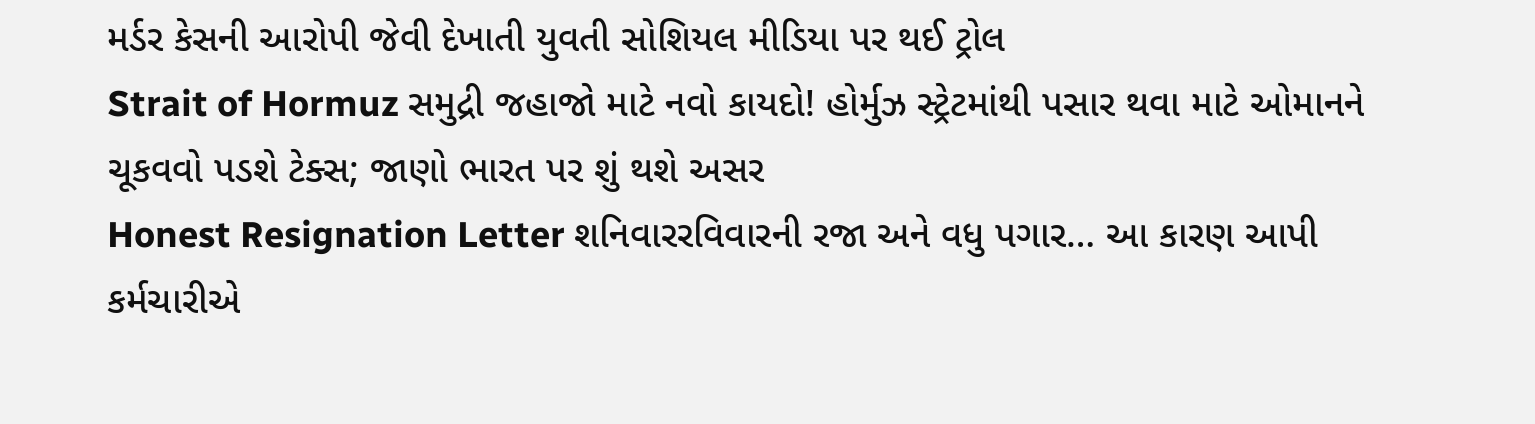મર્ડર કેસની આરોપી જેવી દેખાતી યુવતી સોશિયલ મીડિયા પર થઈ ટ્રોલ
Strait of Hormuz સમુદ્રી જહાજો માટે નવો કાયદો! હોર્મુઝ સ્ટ્રેટમાંથી પસાર થવા માટે ઓમાનને ચૂકવવો પડશે ટેક્સ; જાણો ભારત પર શું થશે અસર
Honest Resignation Letter શનિવારરવિવારની રજા અને વધુ પગાર… આ કારણ આપી કર્મચારીએ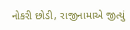નોકરી છોડી, રાજીનામાએ જીત્યું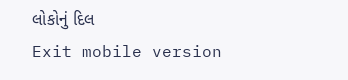લોકોનું દિલ
Exit mobile version